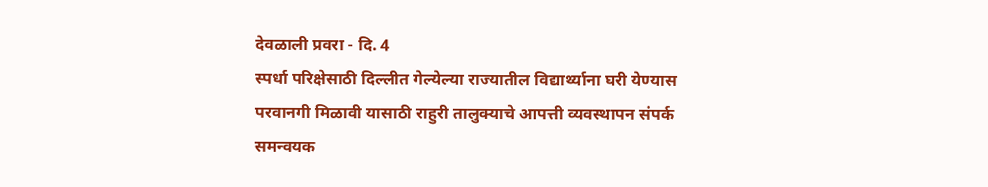देवळाली प्रवरा - दि. 4
स्पर्धा परिक्षेसाठी दिल्लीत गेल्येल्या राज्यातील विद्यार्थ्याना घरी येण्यास परवानगी मिळावी यासाठी राहुरी तालुक्याचे आपत्ती व्यवस्थापन संपर्क समन्वयक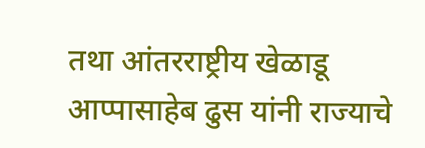तथा आंतरराष्ट्रीय खेळाडू आप्पासाहेब ढुस यांनी राज्याचे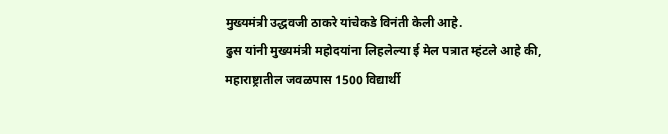मुख्यमंत्री उद्धवजी ठाकरे यांचेकडे विनंती केली आहे.
ढुस यांनी मुख्यमंत्री महोदयांना लिहलेल्या ई मेल पत्रात म्हंटले आहे की, महाराष्ट्रातील जवळपास 1500 विद्यार्थी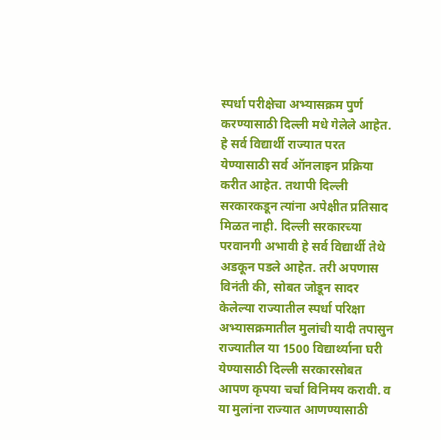स्पर्धा परीक्षेचा अभ्यासक्रम पुर्ण करण्यासाठी दिल्ली मधे गेलेले आहेत. हे सर्व विद्यार्थी राज्यात परत येण्यासाठी सर्व ऑनलाइन प्रक्रिया करीत आहेत. तथापी दिल्ली सरकारकडून त्यांना अपेक्षीत प्रतिसाद मिळत नाही. दिल्ली सरकारच्या परवानगी अभावी हे सर्व विद्यार्थी तेथे अडकून पडले आहेत. तरी अपणास विनंती की, सोबत जोडून सादर केलेल्या राज्यातील स्पर्धा परिक्षा अभ्यासक्रमातील मुलांची यादी तपासुन राज्यातील या 1500 विद्यार्थ्याना घरी येण्यासाठी दिल्ली सरकारसोबत आपण कृपया चर्चा विनिमय करावी. व या मुलांना राज्यात आणण्यासाठी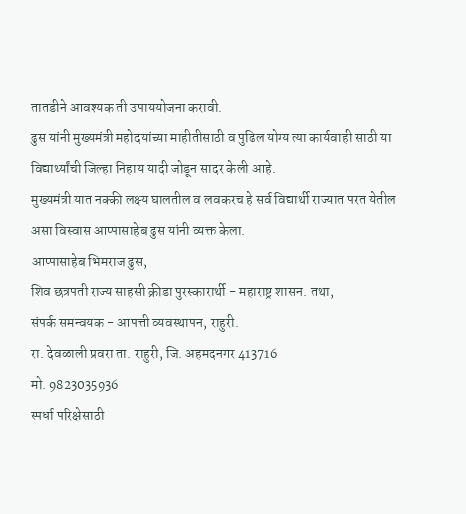तातडीने आवश्यक ती उपाययोजना करावी.
ढुस यांनी मुख्यमंत्री महोदयांच्या माहीतीसाठी व पुढिल योग्य त्या कार्यवाही साठी या विद्यार्थ्यांची जिल्हा निहाय यादी जोडून सादर केली आहे.
मुख्यमंत्री यात नक्की लक्ष्य घालतील व लवकरच हे सर्व विद्यार्थी राज्यात परत येतील असा विस्वास आप्पासाहेब ढुस यांनी व्यक्त केला.
आप्पासाहेब भिमराज ढुस,
शिव छत्रपती राज्य साहसी क्रीडा पुरस्कारार्थी - महाराष्ट्र शासन. तथा,
संपर्क समन्वयक - आपत्ती व्यवस्थापन, राहुरी.
रा. देवळाली प्रवरा ता. राहुरी, जि. अहमदनगर 413716
मो. 9823035936
स्पर्धा परिक्षेसाठी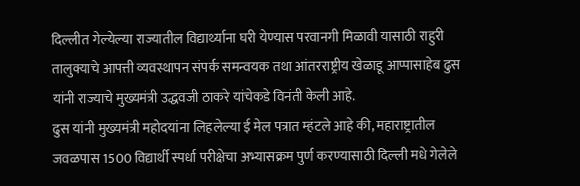दिल्लीत गेल्येल्या राज्यातील विद्यार्थ्याना घरी येण्यास परवानगी मिळावी यासाठी राहुरी तालुक्याचे आपत्ती व्यवस्थापन संपर्क समन्वयक तथा आंतरराष्ट्रीय खेळाडू आप्पासाहेब ढुस यांनी राज्याचे मुख्यमंत्री उद्धवजी ठाकरे यांचेकडे विनंती केली आहे.
ढुस यांनी मुख्यमंत्री महोदयांना लिहलेल्या ई मेल पत्रात म्हंटले आहे की, महाराष्ट्रातील जवळपास 1500 विद्यार्थी स्पर्धा परीक्षेचा अभ्यासक्रम पुर्ण करण्यासाठी दिल्ली मधे गेलेले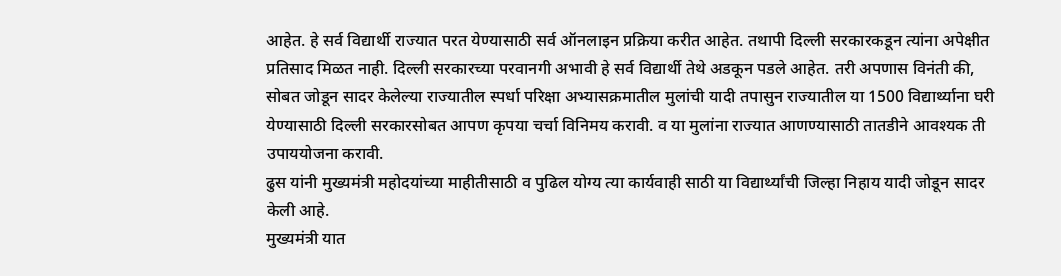आहेत. हे सर्व विद्यार्थी राज्यात परत येण्यासाठी सर्व ऑनलाइन प्रक्रिया करीत आहेत. तथापी दिल्ली सरकारकडून त्यांना अपेक्षीत प्रतिसाद मिळत नाही. दिल्ली सरकारच्या परवानगी अभावी हे सर्व विद्यार्थी तेथे अडकून पडले आहेत. तरी अपणास विनंती की, सोबत जोडून सादर केलेल्या राज्यातील स्पर्धा परिक्षा अभ्यासक्रमातील मुलांची यादी तपासुन राज्यातील या 1500 विद्यार्थ्याना घरी येण्यासाठी दिल्ली सरकारसोबत आपण कृपया चर्चा विनिमय करावी. व या मुलांना राज्यात आणण्यासाठी तातडीने आवश्यक ती उपाययोजना करावी.
ढुस यांनी मुख्यमंत्री महोदयांच्या माहीतीसाठी व पुढिल योग्य त्या कार्यवाही साठी या विद्यार्थ्यांची जिल्हा निहाय यादी जोडून सादर केली आहे.
मुख्यमंत्री यात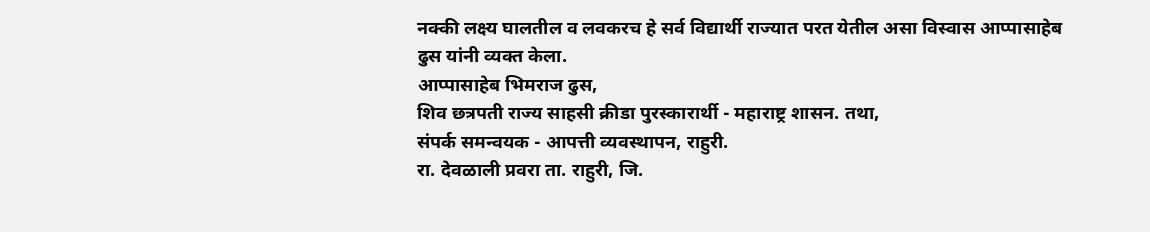नक्की लक्ष्य घालतील व लवकरच हे सर्व विद्यार्थी राज्यात परत येतील असा विस्वास आप्पासाहेब ढुस यांनी व्यक्त केला.
आप्पासाहेब भिमराज ढुस,
शिव छत्रपती राज्य साहसी क्रीडा पुरस्कारार्थी - महाराष्ट्र शासन. तथा,
संपर्क समन्वयक - आपत्ती व्यवस्थापन, राहुरी.
रा. देवळाली प्रवरा ता. राहुरी, जि.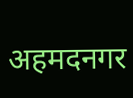अहमदनगर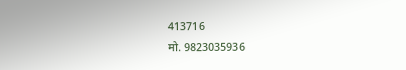413716
मो. 9823035936